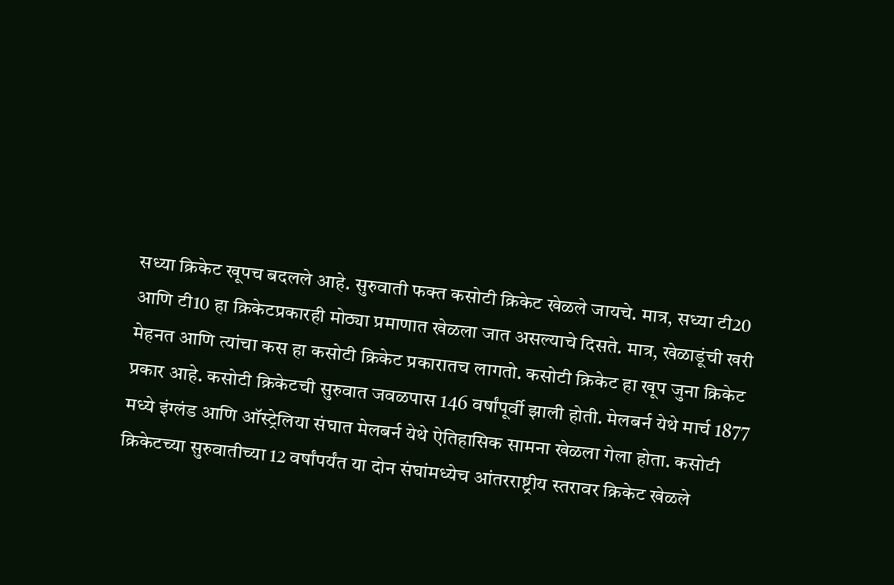सध्या क्रिकेट खूपच बदलले आहे. सुरुवाती फक्त कसोटी क्रिकेट खेळले जायचे. मात्र, सध्या टी20 आणि टी10 हा क्रिकेटप्रकारही मोठ्या प्रमाणात खेळला जात असल्याचे दिसते. मात्र, खेळाडूंची खरी मेहनत आणि त्यांचा कस हा कसोटी क्रिकेट प्रकारातच लागतो. कसोटी क्रिकेट हा खूप जुना क्रिकेट प्रकार आहे. कसोटी क्रिकेटची सुरुवात जवळपास 146 वर्षांपूर्वी झाली होती. मेलबर्न येथे मार्च 1877 मध्ये इंग्लंड आणि ऑस्ट्रेलिया संघात मेलबर्न येथे ऐतिहासिक सामना खेळला गेला होता. कसोटी क्रिकेटच्या सुरुवातीच्या 12 वर्षांपर्यंत या दोन संघांमध्येच आंतरराष्ट्रीय स्तरावर क्रिकेट खेळले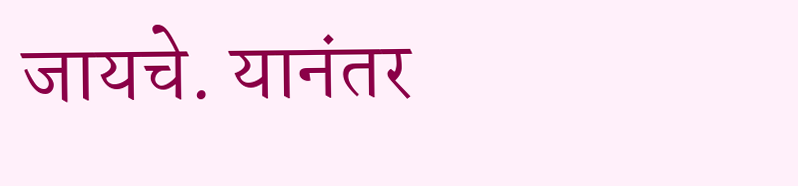जायचे. यानंतर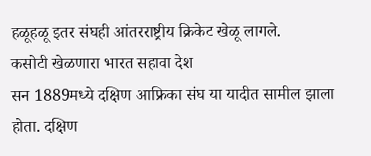हळूहळू इतर संघही आंतरराष्ट्रीय क्रिकेट खेळू लागले.
कसोटी खेळणारा भारत सहावा देश
सन 1889मध्ये दक्षिण आफ्रिका संघ या यादीत सामील झाला होता. दक्षिण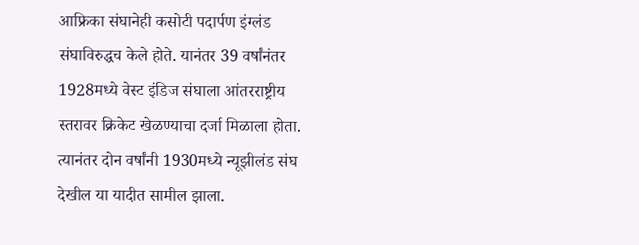आफ्रिका संघानेही कसोटी पदार्पण इंग्लंड संघाविरुद्धच केले होते. यानंतर 39 वर्षांनंतर 1928मध्ये वेस्ट इंडिज संघाला आंतरराष्ट्रीय स्तरावर क्रिकेट खेळण्याचा दर्जा मिळाला होता. त्यानंतर दोन वर्षांनी 1930मध्ये न्यूझीलंड संघ देखील या यादीत सामील झाला.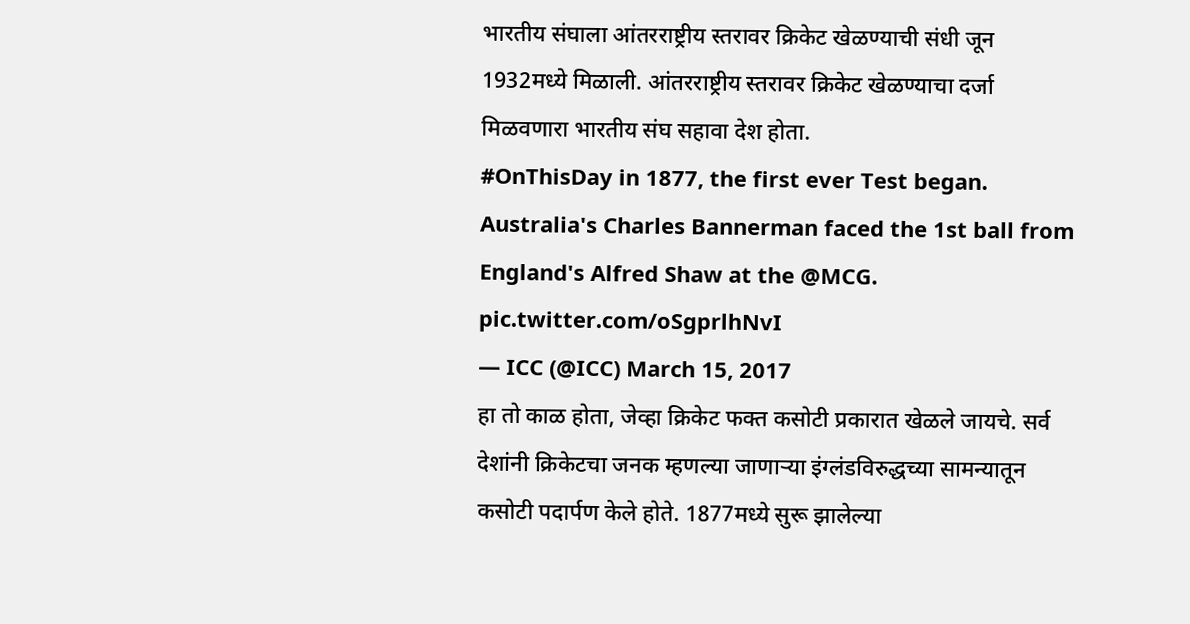भारतीय संघाला आंतरराष्ट्रीय स्तरावर क्रिकेट खेळण्याची संधी जून 1932मध्ये मिळाली. आंतरराष्ट्रीय स्तरावर क्रिकेट खेळण्याचा दर्जा मिळवणारा भारतीय संघ सहावा देश होता.
#OnThisDay in 1877, the first ever Test began. Australia's Charles Bannerman faced the 1st ball from England's Alfred Shaw at the @MCG. pic.twitter.com/oSgprlhNvI
— ICC (@ICC) March 15, 2017
हा तो काळ होता, जेव्हा क्रिकेट फक्त कसोटी प्रकारात खेळले जायचे. सर्व देशांनी क्रिकेटचा जनक म्हणल्या जाणाऱ्या इंग्लंडविरुद्धच्या सामन्यातून कसोटी पदार्पण केले होते. 1877मध्ये सुरू झालेल्या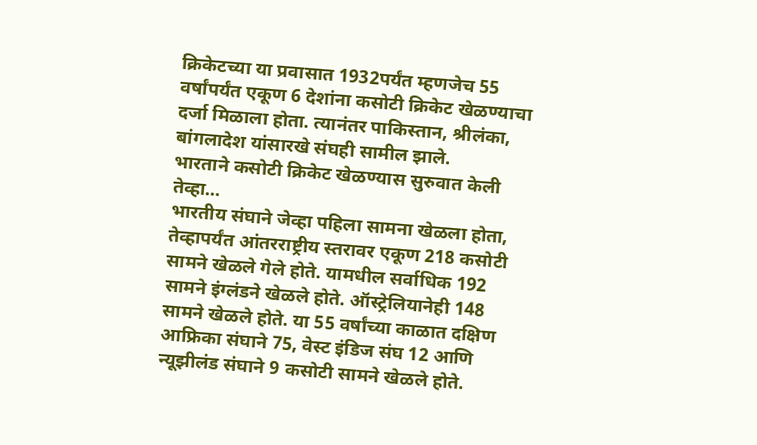क्रिकेटच्या या प्रवासात 1932पर्यंत म्हणजेच 55 वर्षांपर्यंत एकूण 6 देशांना कसोटी क्रिकेट खेळण्याचा दर्जा मिळाला होता. त्यानंतर पाकिस्तान, श्रीलंका, बांगलादेश यांसारखे संघही सामील झाले.
भारताने कसोटी क्रिकेट खेळण्यास सुरुवात केली तेव्हा…
भारतीय संघाने जेव्हा पहिला सामना खेळला होता, तेव्हापर्यंत आंतरराष्ट्रीय स्तरावर एकूण 218 कसोटी सामने खेळले गेले होते. यामधील सर्वाधिक 192 सामने इंग्लंडने खेळले होते. ऑस्ट्रेलियानेही 148 सामने खेळले होते. या 55 वर्षांच्या काळात दक्षिण आफ्रिका संघाने 75, वेस्ट इंडिज संघ 12 आणि न्यूझीलंड संघाने 9 कसोटी सामने खेळले होते.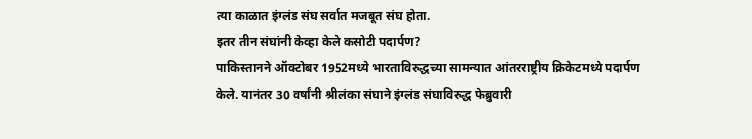त्या काळात इंग्लंड संघ सर्वात मजबूत संघ होता.
इतर तीन संघांनी केव्हा केले कसोटी पदार्पण?
पाकिस्तानने ऑक्टोबर 1952मध्ये भारताविरुद्धच्या सामन्यात आंतरराष्ट्रीय क्रिकेटमध्ये पदार्पण केले. यानंतर 30 वर्षांनी श्रीलंका संघाने इंग्लंड संघाविरुद्ध फेब्रुवारी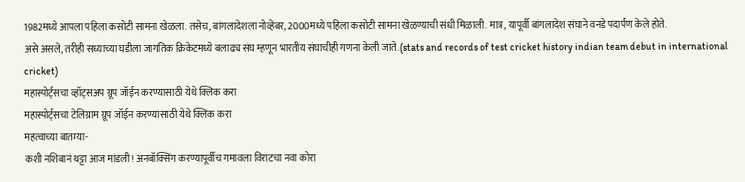1982मध्ये आपला पहिला कसोटी सामना खेळला. तसेच, बांगलादेशला नोव्हेंबर, 2000मध्ये पहिला कसोटी सामना खेळण्याची संधी मिळाली. मात्र, यापूर्वी बांगलादेश संघाने वनडे पदार्पण केले होते.
असे असले, तरीही सध्याच्या घडीला जागतिक क्रिकेटमध्ये बलाढ्य संघ म्हणून भारतीय संघाचीही गणना केली जाते. (stats and records of test cricket history indian team debut in international cricket)
महास्पोर्ट्सचा व्हॉट्सअप ग्रूप जॉईन करण्यासाठी येथे क्लिक करा
महास्पोर्ट्सचा टेलिग्राम ग्रूप जॉईन करण्यासाठी येथे क्लिक करा
महत्वाच्या बातम्या-
कशी नशिबानं थट्टा आज मांडली! अनबॉक्सिंग करण्यापूर्वीच गमावला विराटचा नवा कोरा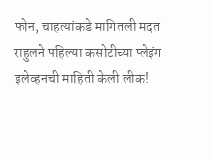फोन, चाहत्यांकडे मागितली मदत
राहुलने पहिल्या कसोटीच्या प्लेइंग इलेव्हनची माहिती केली लीक!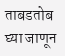ताबडतोब घ्या जाणून